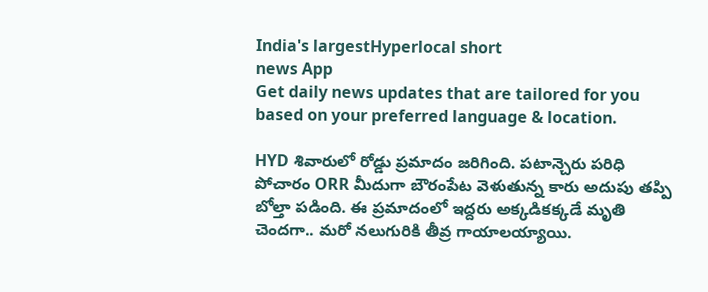India's largestHyperlocal short
news App
Get daily news updates that are tailored for you based on your preferred language & location.

HYD శివారులో రోడ్డు ప్రమాదం జరిగింది. పటాన్చెరు పరిధి పోచారం ORR మీదుగా బౌరంపేట వెళుతున్న కారు అదుపు తప్పి బోల్తా పడింది. ఈ ప్రమాదంలో ఇద్దరు అక్కడికక్కడే మృతి చెందగా.. మరో నలుగురికి తీవ్ర గాయాలయ్యాయి.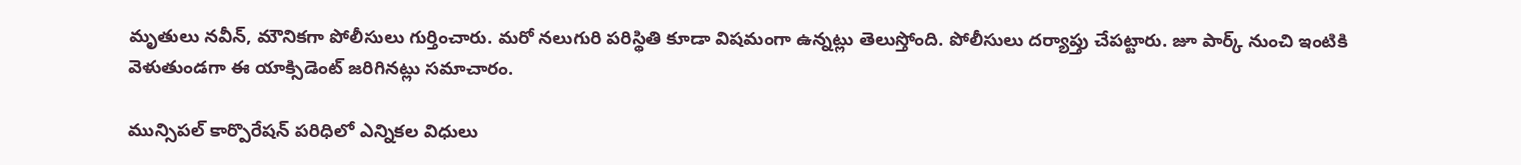మృతులు నవీన్, మౌనికగా పోలీసులు గుర్తించారు. మరో నలుగురి పరిస్థితి కూడా విషమంగా ఉన్నట్లు తెలుస్తోంది. పోలీసులు దర్యాప్తు చేపట్టారు. జూ పార్క్ నుంచి ఇంటికి వెళుతుండగా ఈ యాక్సిడెంట్ జరిగినట్లు సమాచారం.

మున్సిపల్ కార్పొరేషన్ పరిధిలో ఎన్నికల విధులు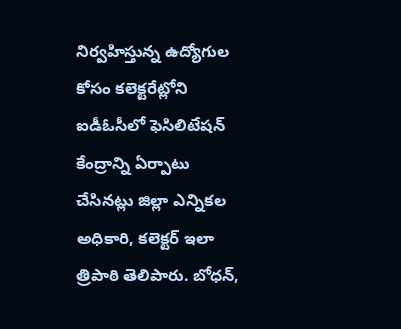నిర్వహిస్తున్న ఉద్యోగుల కోసం కలెక్టరేట్లోని ఐడీఓసీలో ఫెసిలిటేషన్ కేంద్రాన్ని ఏర్పాటు చేసినట్లు జిల్లా ఎన్నికల అధికారి, కలెక్టర్ ఇలా త్రిపాఠి తెలిపారు. బోధన్,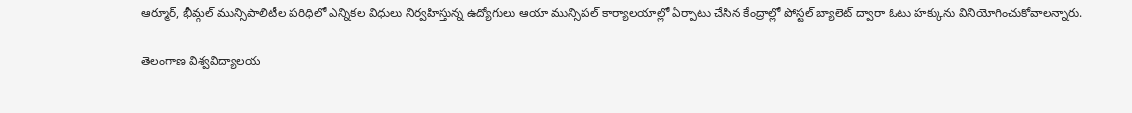ఆర్మూర్, భీమ్గల్ మున్సిపాలిటీల పరిధిలో ఎన్నికల విధులు నిర్వహిస్తున్న ఉద్యోగులు ఆయా మున్సిపల్ కార్యాలయాల్లో ఏర్పాటు చేసిన కేంద్రాల్లో పోస్టల్ బ్యాలెట్ ద్వారా ఓటు హక్కును వినియోగించుకోవాలన్నారు.

తెలంగాణ విశ్వవిద్యాలయ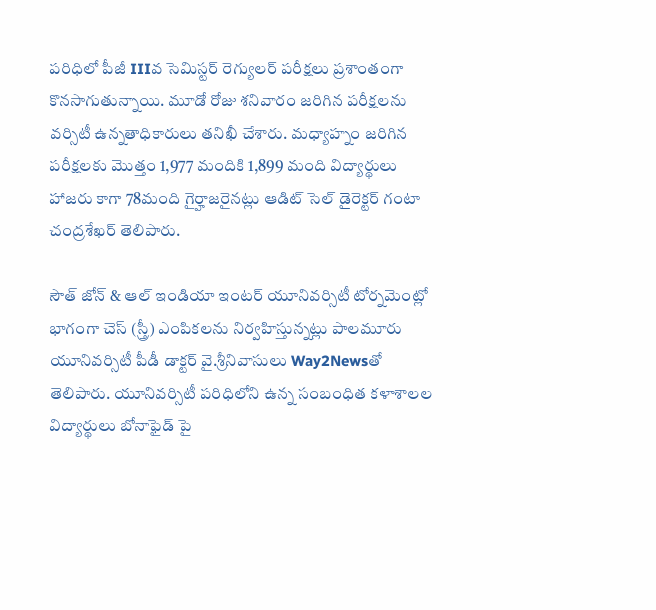పరిధిలో పీజీ IIIవ సెమిస్టర్ రెగ్యులర్ పరీక్షలు ప్రశాంతంగా కొనసాగుతున్నాయి. మూడో రోజు శనివారం జరిగిన పరీక్షలను వర్సిటీ ఉన్నతాధికారులు తనిఖీ చేశారు. మధ్యాహ్నం జరిగిన పరీక్షలకు మొత్తం 1,977 మందికి 1,899 మంది విద్యార్థులు హాజరు కాగా 78మంది గైర్హాజరైనట్లు ఆడిట్ సెల్ డైరెక్టర్ గంటా చంద్రశేఖర్ తెలిపారు.

సౌత్ జోన్ & ఆల్ ఇండియా ఇంటర్ యూనివర్సిటీ టోర్నమెంట్లో భాగంగా చెస్ (స్త్రీ) ఎంపికలను నిర్వహిస్తున్నట్లు పాలమూరు యూనివర్సిటీ పీడీ డాక్టర్ వై.శ్రీనివాసులు Way2Newsతో తెలిపారు. యూనివర్సిటీ పరిధిలోని ఉన్న సంబంధిత కళాశాలల విద్యార్థులు బోనాఫైడ్ పై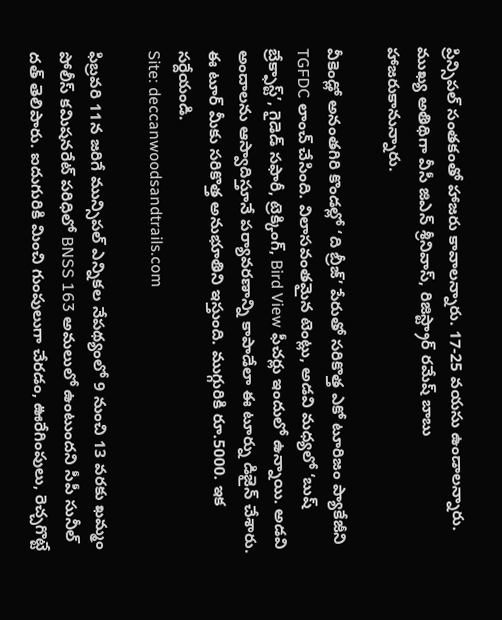ప్రిన్సిపల్ సంతకంతో హాజరు కావాలన్నారు. 17-25 వయసు ఉండాలన్నారు. ముఖ్య అతిథిగా వీసీ జిఎన్ శ్రీనివాస్, రిజిస్ట్రార్ రమేష్ బాబు హాజరుకానున్నారు.

వీకెండ్లో అనంతగిరి కొండల్లో ‘ది బ్రీజ్’ పేరుతో సరికొత్త ఎకో టూరిజం ప్యాకేజీని TGFDC లాంచ్ చేసింది. విలాసవంతమైన టెంట్లు, అడవి మధ్యలో ‘బుష్ బ్రేక్ఫాస్ట్’, గైడెడ్ సఫారీ, ట్రెక్కింగ్, Bird View ఫీచర్లు ఇందులో ఉన్నాయి. అడవి అందాలను ఆస్వాదిస్తూనే పర్యావరణాన్ని కాపాడేలా ఈ టూర్ను డిజైన్ చేశారు. ఈ టూర్ మీకు సరికొత్త అనుభూతిని ఇస్తుంది. ముగ్గురికి రూ.5000. ఇక సర్దేయండి.
Site: deccanwoodsandtrails.com

ఫిబ్రవరి 11న జరిగే మున్సిపల్ ఎన్నికల నేపథ్యంలో 9 నుంచి 13 వరకు ఖమ్మం పోలీస్ కమిషనరేట్ పరిధిలో BNSS 163 అమలులో ఉంటుందని సీపీ సునీల్ దత్ తెలిపారు. ఐదుగురికి మించి గుంపులుగా చేరడం, ఊరేగింపులు, రెచ్చగొట్టే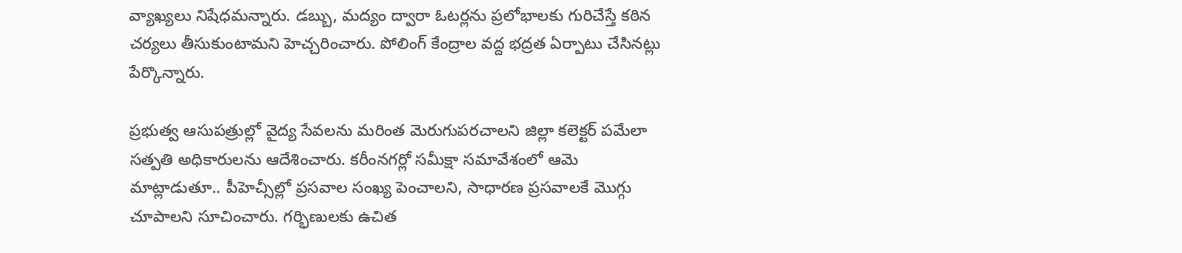వ్యాఖ్యలు నిషేధమన్నారు. డబ్బు, మద్యం ద్వారా ఓటర్లను ప్రలోభాలకు గురిచేస్తే కఠిన చర్యలు తీసుకుంటామని హెచ్చరించారు. పోలింగ్ కేంద్రాల వద్ద భద్రత ఏర్పాటు చేసినట్లు పేర్కొన్నారు.

ప్రభుత్వ ఆసుపత్రుల్లో వైద్య సేవలను మరింత మెరుగుపరచాలని జిల్లా కలెక్టర్ పమేలా సత్పతి అధికారులను ఆదేశించారు. కరీంనగర్లో సమీక్షా సమావేశంలో ఆమె మాట్లాడుతూ.. పీహెచ్సీల్లో ప్రసవాల సంఖ్య పెంచాలని, సాధారణ ప్రసవాలకే మొగ్గు చూపాలని సూచించారు. గర్భిణులకు ఉచిత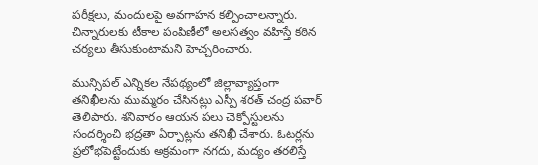పరీక్షలు, మందులపై అవగాహన కల్పించాలన్నారు. చిన్నారులకు టీకాల పంపిణీలో అలసత్వం వహిస్తే కఠిన చర్యలు తీసుకుంటామని హెచ్చరించారు.

మున్సిపల్ ఎన్నికల నేపథ్యంలో జిల్లావ్యాప్తంగా తనిఖీలను ముమ్మరం చేసినట్లు ఎస్పీ శరత్ చంద్ర పవార్ తెలిపారు. శనివారం ఆయన పలు చెక్పోస్టులను సందర్శించి భద్రతా ఏర్పాట్లను తనిఖీ చేశారు. ఓటర్లను ప్రలోభపెట్టేందుకు అక్రమంగా నగదు, మద్యం తరలిస్తే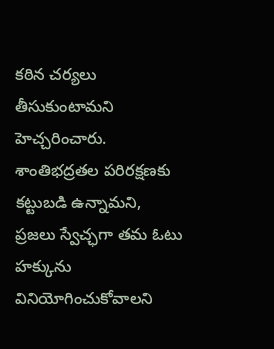కఠిన చర్యలు తీసుకుంటామని హెచ్చరించారు. శాంతిభద్రతల పరిరక్షణకు కట్టుబడి ఉన్నామని, ప్రజలు స్వేచ్ఛగా తమ ఓటు హక్కును వినియోగించుకోవాలని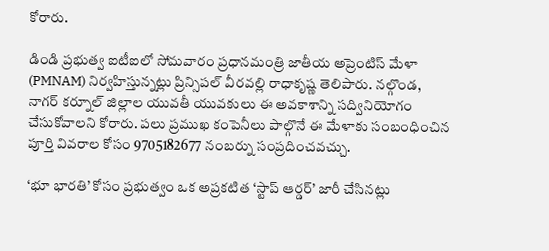కోరారు.

డిండి ప్రభుత్వ ఐటీఐలో సోమవారం ప్రధానమంత్రి జాతీయ అప్రెంటిస్ మేళా (PMNAM) నిర్వహిస్తున్నట్లు ప్రిన్సిపల్ వీరవల్లి రాధాకృష్ణ తెలిపారు. నల్గొండ, నాగర్ కర్నూల్ జిల్లాల యువతీ యువకులు ఈ అవకాశాన్ని సద్వినియోగం చేసుకోవాలని కోరారు. పలు ప్రముఖ కంపెనీలు పాల్గొనే ఈ మేళాకు సంబంధించిన పూర్తి వివరాల కోసం 9705182677 నంబర్ను సంప్రదించవచ్చు.

‘భూ భారతి’ కోసం ప్రభుత్వం ఒక అప్రకటిత ‘స్టాప్ ఆర్డర్’ జారీ చేసినట్లు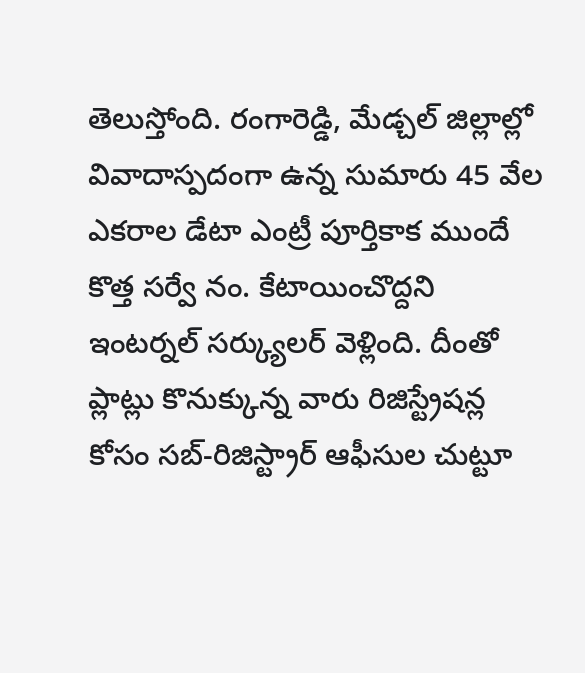తెలుస్తోంది. రంగారెడ్డి, మేడ్చల్ జిల్లాల్లో వివాదాస్పదంగా ఉన్న సుమారు 45 వేల ఎకరాల డేటా ఎంట్రీ పూర్తికాక ముందే కొత్త సర్వే నం. కేటాయించొద్దని ఇంటర్నల్ సర్క్యులర్ వెళ్లింది. దీంతో ప్లాట్లు కొనుక్కున్న వారు రిజిస్ట్రేషన్ల కోసం సబ్-రిజిస్ట్రార్ ఆఫీసుల చుట్టూ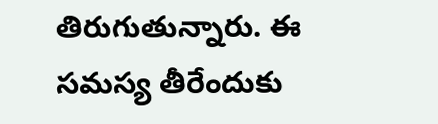తిరుగుతున్నారు. ఈ సమస్య తీరేందుకు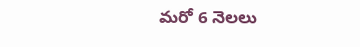మరో 6 నెలలు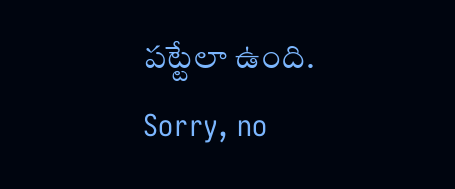పట్టేలా ఉంది.
Sorry, no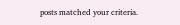posts matched your criteria.